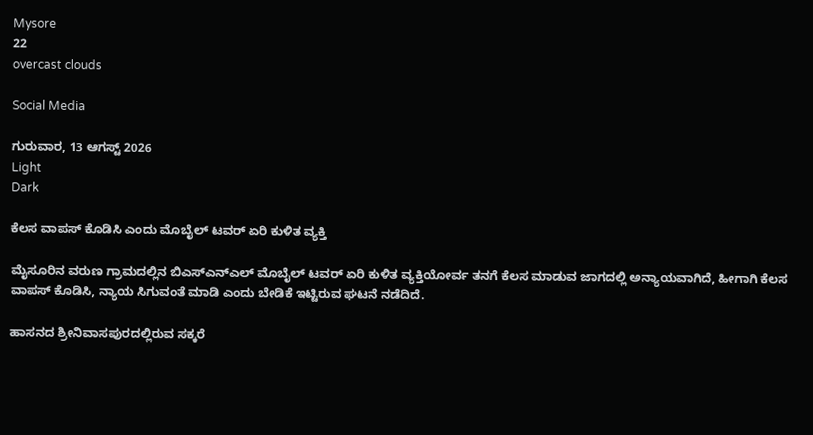Mysore
22
overcast clouds

Social Media

ಗುರುವಾರ, 13 ಆಗಸ್ಟ್ 2026
Light
Dark

ಕೆಲಸ ವಾಪಸ್‌ ಕೊಡಿಸಿ ಎಂದು ಮೊಬೈಲ್‌ ಟವರ್‌ ಏರಿ ಕುಳಿತ ವ್ಯಕ್ತಿ

ಮೈಸೂರಿನ ವರುಣ ಗ್ರಾಮದಲ್ಲಿನ ಬಿಎಸ್‌ಎನ್‌ಎಲ್‌ ಮೊಬೈಲ್‌ ಟವರ್‌ ಏರಿ ಕುಳಿತ ವ್ಯಕ್ತಿಯೋರ್ವ ತನಗೆ ಕೆಲಸ ಮಾಡುವ ಜಾಗದಲ್ಲಿ ಅನ್ಯಾಯವಾಗಿದೆ, ಹೀಗಾಗಿ ಕೆಲಸ ವಾಪಸ್‌ ಕೊಡಿಸಿ, ನ್ಯಾಯ ಸಿಗುವಂತೆ ಮಾಡಿ ಎಂದು ಬೇಡಿಕೆ ಇಟ್ಟಿರುವ ಘಟನೆ ನಡೆದಿದೆ.

ಹಾಸನದ ಶ್ರೀನಿವಾಸಪುರದಲ್ಲಿರುವ ಸಕ್ಕರೆ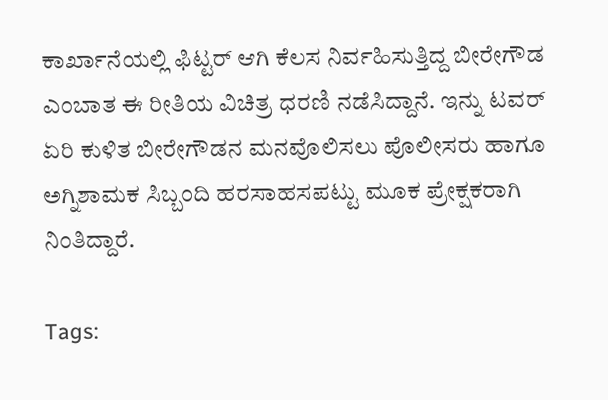ಕಾರ್ಖಾನೆಯಲ್ಲಿ ಫಿಟ್ಟರ್‌ ಆಗಿ ಕೆಲಸ ನಿರ್ವಹಿಸುತ್ತಿದ್ದ ಬೀರೇಗೌಡ ಎಂಬಾತ ಈ ರೀತಿಯ ವಿಚಿತ್ರ ಧರಣಿ ನಡೆಸಿದ್ದಾನೆ. ಇನ್ನು ಟವರ್‌ ಏರಿ ಕುಳಿತ ಬೀರೇಗೌಡನ ಮನವೊಲಿಸಲು ಪೊಲೀಸರು ಹಾಗೂ ಅಗ್ನಿಶಾಮಕ ಸಿಬ್ಬಂದಿ ಹರಸಾಹಸಪಟ್ಟು ಮೂಕ ಪ್ರೇಕ್ಷಕರಾಗಿ ನಿಂತಿದ್ದಾರೆ.

Tags: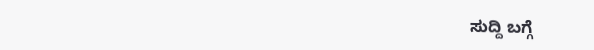ಸುದ್ದಿ ಬಗ್ಗೆ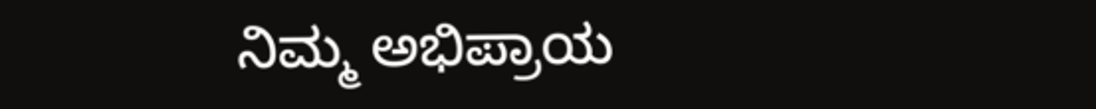ನಿಮ್ಮ ಅಭಿಪ್ರಾಯ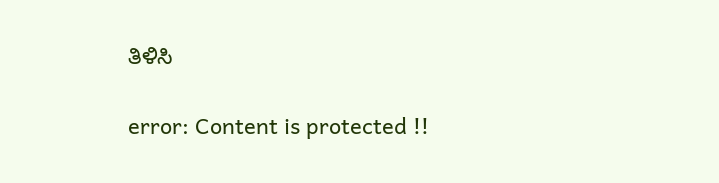ತಿಳಿಸಿ

error: Content is protected !!